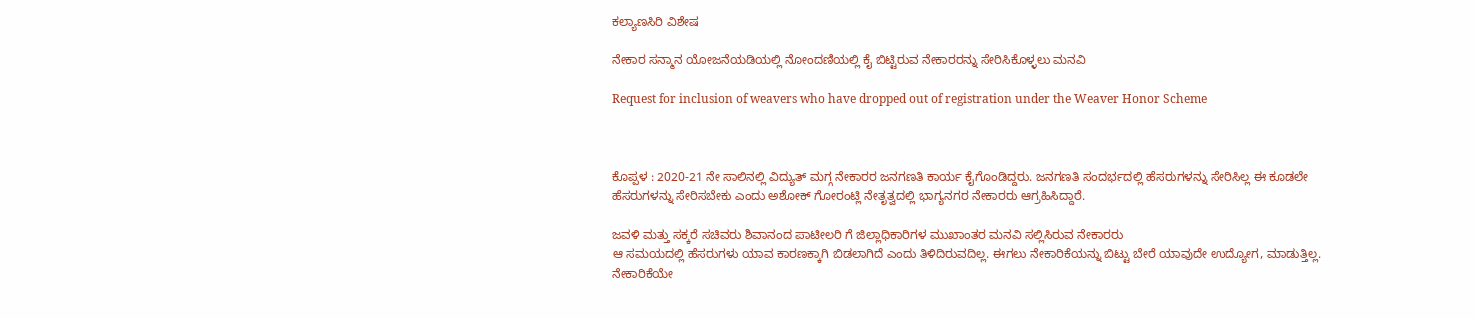ಕಲ್ಯಾಣಸಿರಿ ವಿಶೇಷ

ನೇಕಾರ ಸನ್ಮಾನ ಯೋಜನೆಯಡಿಯಲ್ಲಿ ನೋಂದಣಿಯಲ್ಲಿ ಕೈ ಬಿಟ್ಟಿರುವ ನೇಕಾರರನ್ನು ಸೇರಿಸಿಕೊಳ್ಳಲು ಮನವಿ

Request for inclusion of weavers who have dropped out of registration under the Weaver Honor Scheme



ಕೊಪ್ಪಳ : 2020-21 ನೇ ಸಾಲಿನಲ್ಲಿ ವಿದ್ಯುತ್ ಮಗ್ಗ ನೇಕಾರರ ಜನಗಣತಿ ಕಾರ್ಯ ಕೈಗೊಂಡಿದ್ದರು. ಜನಗಣತಿ ಸಂದರ್ಭದಲ್ಲಿ ಹೆಸರುಗಳನ್ನು ಸೇರಿಸಿಲ್ಲ ಈ ಕೂಡಲೇ ಹೆಸರುಗಳನ್ನು ಸೇರಿಸಬೇಕು ಎಂದು ಅಶೋಕ್ ಗೋರಂಟ್ಲಿ ನೇತೃತ್ವದಲ್ಲಿ ಭಾಗ್ಯನಗರ ನೇಕಾರರು ಆಗ್ರಹಿಸಿದ್ದಾರೆ.

ಜವಳಿ ಮತ್ತು ಸಕ್ಕರೆ ಸಚಿವರು ಶಿವಾನಂದ ಪಾಟೀಲರಿ ಗೆ ಜಿಲ್ಲಾಧಿಕಾರಿಗಳ ಮುಖಾಂತರ ಮನವಿ ಸಲ್ಲಿಸಿರುವ ನೇಕಾರರು
ಆ ಸಮಯದಲ್ಲಿ ಹೆಸರುಗಳು ಯಾವ ಕಾರಣಕ್ಕಾಗಿ ಬಿಡಲಾಗಿದೆ ಎಂದು ತಿಳಿದಿರುವದಿಲ್ಲ. ಈಗಲು ನೇಕಾರಿಕೆಯನ್ನು ಬಿಟ್ಟು ಬೇರೆ ಯಾವುದೇ ಉದ್ಯೋಗ, ಮಾಡುತ್ತಿಲ್ಲ. ನೇಕಾರಿಕೆಯೇ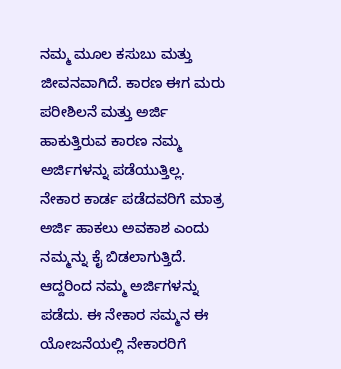ನಮ್ಮ ಮೂಲ ಕಸುಬು ಮತ್ತು ಜೀವನವಾಗಿದೆ. ಕಾರಣ ಈಗ ಮರು ಪರೀಶಿಲನೆ ಮತ್ತು ಅರ್ಜಿ ಹಾಕುತ್ತಿರುವ ಕಾರಣ ನಮ್ಮ ಅರ್ಜಿಗಳನ್ನು ಪಡೆಯುತ್ತಿಲ್ಲ. ನೇಕಾರ ಕಾರ್ಡ ಪಡೆದವರಿಗೆ ಮಾತ್ರ ಅರ್ಜಿ ಹಾಕಲು ಅವಕಾಶ ಎಂದು ನಮ್ಮನ್ನು ಕೈ ಬಿಡಲಾಗುತ್ತಿದೆ. ಆದ್ದರಿಂದ ನಮ್ಮ ಅರ್ಜಿಗಳನ್ನು ಪಡೆದು. ಈ ನೇಕಾರ ಸಮ್ಮನ ಈ ಯೋಜನೆಯಲ್ಲಿ ನೇಕಾರರಿಗೆ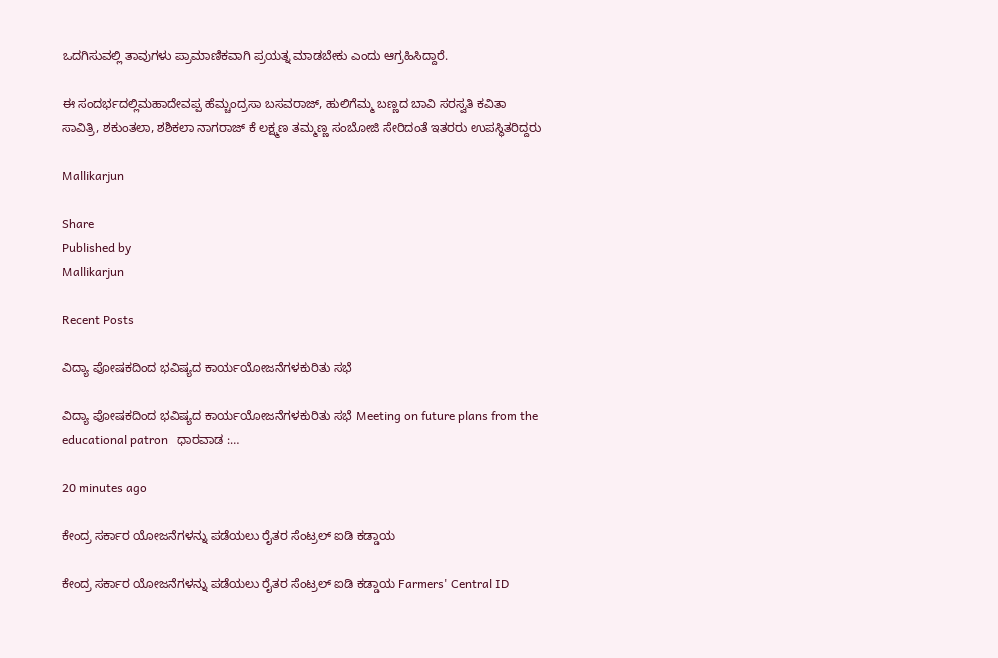ಒದಗಿಸುವಲ್ಲಿ ತಾವುಗಳು ಪ್ರಾಮಾಣಿಕವಾಗಿ ಪ್ರಯತ್ನ ಮಾಡಬೇಕು ಎಂದು ಆಗ್ರಹಿಸಿದ್ದಾರೆ.

ಈ ಸಂದರ್ಭದಲ್ಲಿಮಹಾದೇವಪ್ಪ ಹೆಮ್ಚಂದ್ರಸಾ ಬಸವರಾಜ್, ಹುಲಿಗೆಮ್ಮ ಬಣ್ಣದ ಬಾವಿ ಸರಸ್ವತಿ ಕವಿತಾ ಸಾವಿತ್ರಿ, ಶಕುಂತಲಾ, ಶಶಿಕಲಾ ನಾಗರಾಜ್ ಕೆ ಲಕ್ಷ್ಮಣ ತಮ್ಮಣ್ಣ ಸಂಬೋಜಿ ಸೇರಿದಂತೆ ಇತರರು ಉಪಸ್ಥಿತರಿದ್ದರು

Mallikarjun

Share
Published by
Mallikarjun

Recent Posts

ವಿದ್ಯಾ ಪೋಷಕದಿಂದ ಭವಿಷ್ಯದ ಕಾರ್ಯಯೋಜನೆಗಳಕುರಿತು ಸಭೆ

ವಿದ್ಯಾ ಪೋಷಕದಿಂದ ಭವಿಷ್ಯದ ಕಾರ್ಯಯೋಜನೆಗಳಕುರಿತು ಸಭೆ Meeting on future plans from the educational patron   ಧಾರವಾಡ :…

20 minutes ago

ಕೇಂದ್ರ ಸರ್ಕಾರ ಯೋಜನೆಗಳನ್ನು ಪಡೆಯಲು ರೈತರ ಸೆಂಟ್ರಲ್ ಐಡಿ ಕಡ್ಡಾಯ

ಕೇಂದ್ರ ಸರ್ಕಾರ ಯೋಜನೆಗಳನ್ನು ಪಡೆಯಲು ರೈತರ ಸೆಂಟ್ರಲ್ ಐಡಿ ಕಡ್ಡಾಯ Farmers' Central ID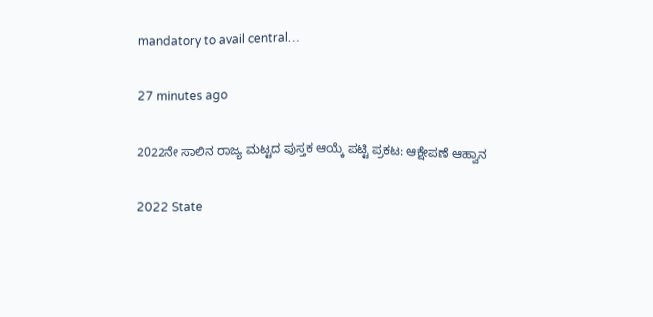mandatory to avail central…

27 minutes ago

2022ನೇ ಸಾಲಿನ ರಾಜ್ಯ ಮಟ್ಟದ ಪುಸ್ತಕ ಆಯ್ಕೆ ಪಟ್ಟಿ ಪ್ರಕಟ: ಆಕ್ಷೇಪಣೆ ಆಹ್ವಾನ

2022 State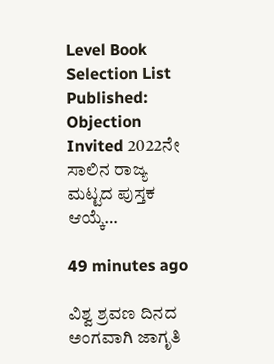Level Book Selection List Published: Objection Invited 2022ನೇ ಸಾಲಿನ ರಾಜ್ಯ ಮಟ್ಟದ ಪುಸ್ತಕ ಆಯ್ಕೆ…

49 minutes ago

ವಿಶ್ವ ಶ್ರವಣ ದಿನದ ಅಂಗವಾಗಿ ಜಾಗೃತಿ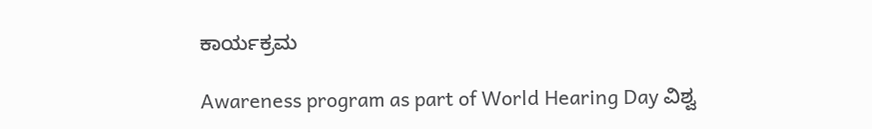ಕಾರ್ಯಕ್ರಮ

Awareness program as part of World Hearing Day ವಿಶ್ವ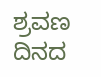ಶ್ರವಣ ದಿನದ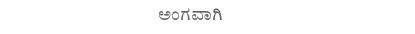ಅಂಗವಾಗಿ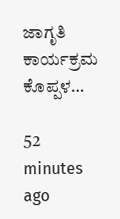ಜಾಗೃತಿ ಕಾರ್ಯಕ್ರಮ ಕೊಪ್ಪಳ…

52 minutes ago